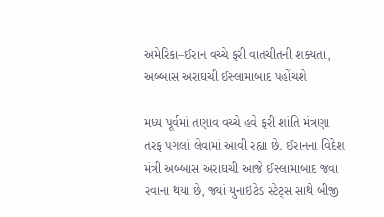અમેરિકા–ઈરાન વચ્ચે ફરી વાતચીતની શક્યતા, અબ્બાસ અરાઘચી ઈસ્લામાબાદ પહોંચશે

મધ્ય પૂર્વમાં તણાવ વચ્ચે હવે ફરી શાંતિ મંત્રણા તરફ પગલાં લેવામાં આવી રહ્યા છે. ઈરાનના વિદેશ મંત્રી અબ્બાસ અરાઘચી આજે ઈસ્લામાબાદ જવા રવાના થયા છે, જ્યાં યુનાઇટેડ સ્ટેટ્સ સાથે બીજી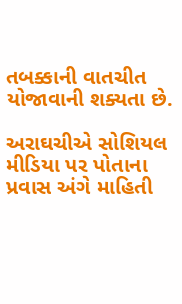તબક્કાની વાતચીત યોજાવાની શક્યતા છે.

અરાઘચીએ સોશિયલ મીડિયા પર પોતાના પ્રવાસ અંગે માહિતી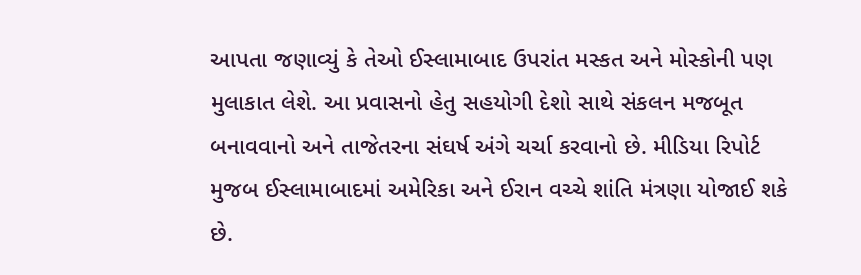આપતા જણાવ્યું કે તેઓ ઈસ્લામાબાદ ઉપરાંત મસ્કત અને મોસ્કોની પણ મુલાકાત લેશે. આ પ્રવાસનો હેતુ સહયોગી દેશો સાથે સંકલન મજબૂત બનાવવાનો અને તાજેતરના સંઘર્ષ અંગે ચર્ચા કરવાનો છે. મીડિયા રિપોર્ટ મુજબ ઈસ્લામાબાદમાં અમેરિકા અને ઈરાન વચ્ચે શાંતિ મંત્રણા યોજાઈ શકે છે.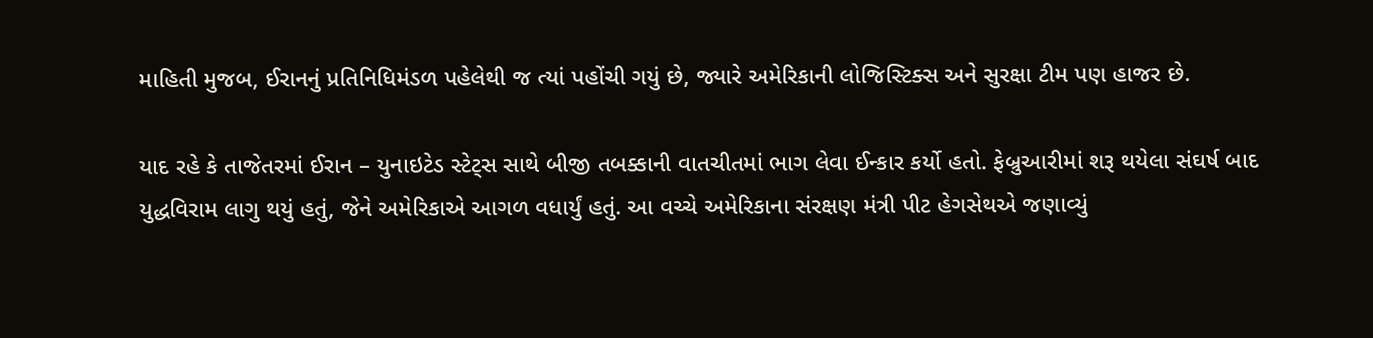માહિતી મુજબ, ઈરાનનું પ્રતિનિધિમંડળ પહેલેથી જ ત્યાં પહોંચી ગયું છે, જ્યારે અમેરિકાની લોજિસ્ટિક્સ અને સુરક્ષા ટીમ પણ હાજર છે.

યાદ રહે કે તાજેતરમાં ઈરાન – યુનાઇટેડ સ્ટેટ્સ સાથે બીજી તબક્કાની વાતચીતમાં ભાગ લેવા ઈન્કાર કર્યો હતો. ફેબ્રુઆરીમાં શરૂ થયેલા સંઘર્ષ બાદ યુદ્ધવિરામ લાગુ થયું હતું, જેને અમેરિકાએ આગળ વધાર્યું હતું. આ વચ્ચે અમેરિકાના સંરક્ષણ મંત્રી પીટ હેગસેથએ જણાવ્યું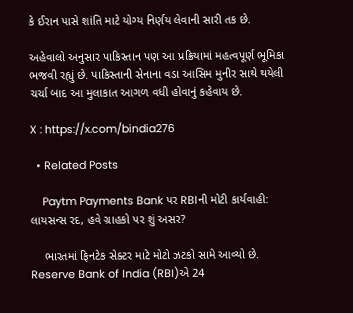કે ઈરાન પાસે શાંતિ માટે યોગ્ય નિર્ણય લેવાની સારી તક છે.

અહેવાલો અનુસાર પાકિસ્તાન પણ આ પ્રક્રિયામાં મહત્વપૂર્ણ ભૂમિકા ભજવી રહ્યું છે. પાકિસ્તાની સેનાના વડા આસિમ મુનીર સાથે થયેલી ચર્ચા બાદ આ મુલાકાત આગળ વધી હોવાનું કહેવાય છે.

X : https://x.com/bindia276

  • Related Posts

    Paytm Payments Bank પર RBIની મોટી કાર્યવાહી: લાયસન્સ રદ, હવે ગ્રાહકો પર શું અસર?

    ભારતમાં ફિનટેક સેક્ટર માટે મોટો ઝટકો સામે આવ્યો છે. Reserve Bank of India (RBI)એ 24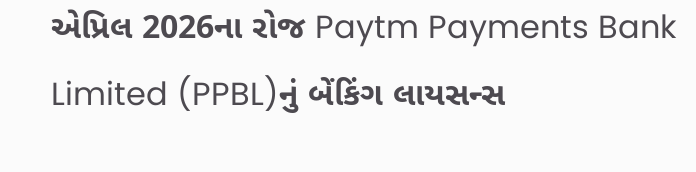એપ્રિલ 2026ના રોજ Paytm Payments Bank Limited (PPBL)નું બેંકિંગ લાયસન્સ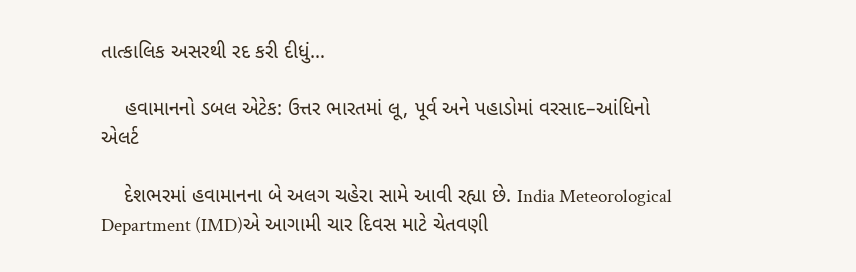તાત્કાલિક અસરથી રદ કરી દીધું…

    હવામાનનો ડબલ એટેક: ઉત્તર ભારતમાં લૂ, પૂર્વ અને પહાડોમાં વરસાદ–આંધિનો એલર્ટ

    દેશભરમાં હવામાનના બે અલગ ચહેરા સામે આવી રહ્યા છે. India Meteorological Department (IMD)એ આગામી ચાર દિવસ માટે ચેતવણી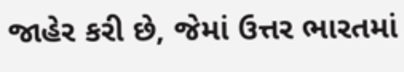જાહેર કરી છે, જેમાં ઉત્તર ભારતમાં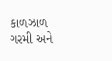કાળઝાળ ગરમી અને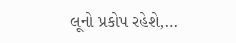લૂનો પ્રકોપ રહેશે,…